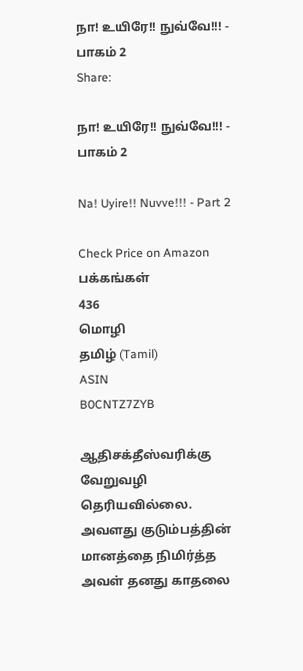நா! உயிரே!! நுவ்வே!!! - பாகம் 2
Share:

நா! உயிரே!! நுவ்வே!!! - பாகம் 2

Na! Uyire!! Nuvve!!! - Part 2

Check Price on Amazon
பக்கங்கள்
436
மொழி
தமிழ் (Tamil)
ASIN
B0CNTZ7ZYB

ஆதிசக்தீஸ்வரிக்கு வேறுவழி தெரியவில்லை. அவளது குடும்பத்தின் மானத்தை நிமிர்த்த அவள் தனது காதலை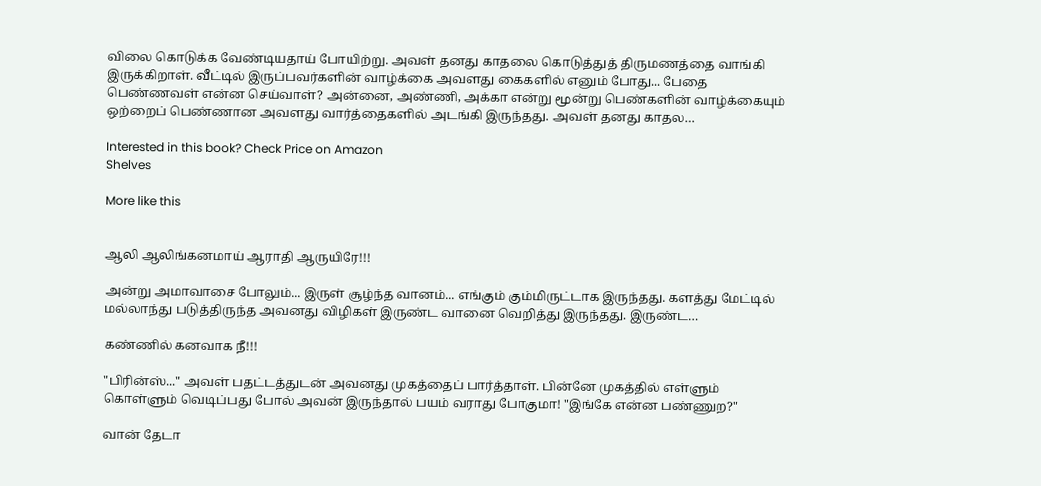விலை கொடுக்க வேண்டியதாய் போயிற்று. அவள் தனது காதலை கொடுத்துத் திருமணத்தை வாங்கி இருக்கிறாள். வீட்டில் இருப்பவர்களின் வாழ்க்கை அவளது கைகளில் எனும் போது... பேதை பெண்ணவள் என்ன செய்வாள்? அன்னை, அண்ணி, அக்கா என்று மூன்று பெண்களின் வாழ்க்கையும் ஒற்றைப் பெண்ணான அவளது வார்த்தைகளில் அடங்கி இருந்தது. அவள் தனது காதல…

Interested in this book? Check Price on Amazon
Shelves

More like this


ஆலி ஆலிங்கனமாய் ஆராதி ஆருயிரே!!!

அன்று அமாவாசை போலும்... இருள் சூழ்ந்த வானம்... எங்கும் கும்மிருட்டாக இருந்தது. களத்து மேட்டில் மல்லாந்து படுத்திருந்த அவனது விழிகள் இருண்ட வானை வெறித்து இருந்தது. இருண்ட…

கண்ணில் கனவாக நீ!!!

"பிரின்ஸ்..." அவள் பதட்டத்துடன் அவனது முகத்தைப் பார்த்தாள். பின்னே முகத்தில் எள்ளும் கொள்ளும் வெடிப்பது போல் அவன் இருந்தால் பயம் வராது போகுமா! "இங்கே என்ன பண்ணுற?"

வான் தேடா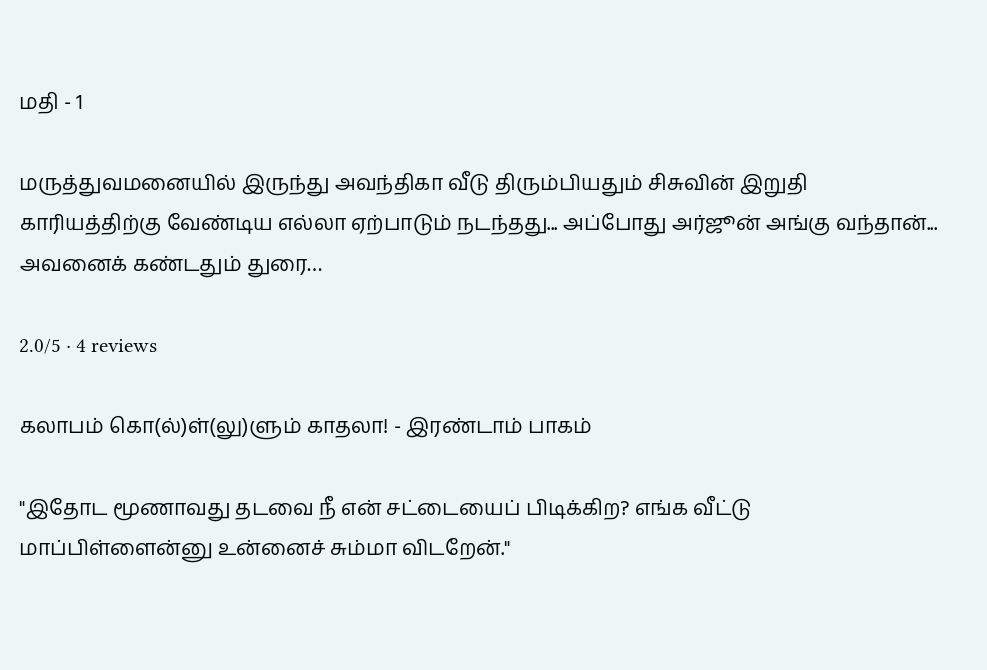மதி - 1

மருத்துவமனையில் இருந்து அவந்திகா வீடு திரும்பியதும் சிசுவின் இறுதி காரியத்திற்கு வேண்டிய எல்லா ஏற்பாடும் நடந்தது... அப்போது அர்ஜூன் அங்கு வந்தான்... அவனைக் கண்டதும் துரை…

2.0/5 · 4 reviews

கலாபம் கொ(ல்)ள்(லு)ளும் காதலா! - இரண்டாம் பாகம்

"இதோட மூணாவது தடவை நீ என் சட்டையைப் பிடிக்கிற? எங்க வீட்டு மாப்பிள்ளைன்னு உன்னைச் சும்மா விடறேன்."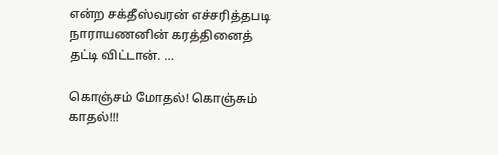என்ற சக்தீஸ்வரன் எச்சரித்தபடி நாராயணனின் கரத்தினைத் தட்டி விட்டான். …

கொஞ்சம் மோதல்! கொஞ்சும் காதல்!!!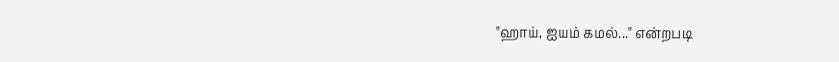"ஹாய், ஐயம் கமல்..." என்றபடி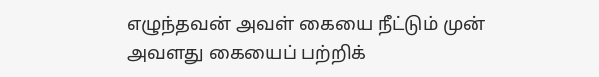எழுந்தவன் அவள் கையை நீட்டும் முன் அவளது கையைப் பற்றிக்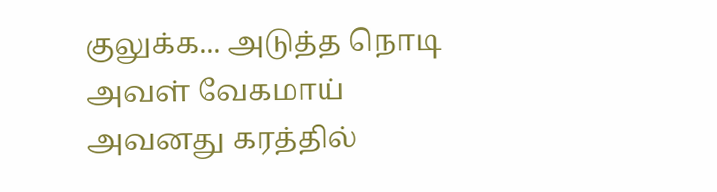குலுக்க... அடுத்த நொடி அவள் வேகமாய் அவனது கரத்தில்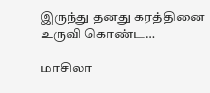இருந்து தனது கரத்தினை உருவி கொண்ட…

மாசிலா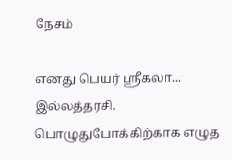நேசம்

எனது பெயர் ஶ்ரீகலா... இல்லத்தரசி. பொழுதுபோக்கிற்காக எழுத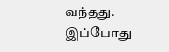வந்தது. இப்போது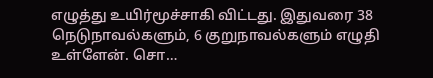எழுத்து உயிர்மூச்சாகி விட்டது. இதுவரை 38 நெடுநாவல்களும், 6 குறுநாவல்களும் எழுதி உள்ளேன். சொ…